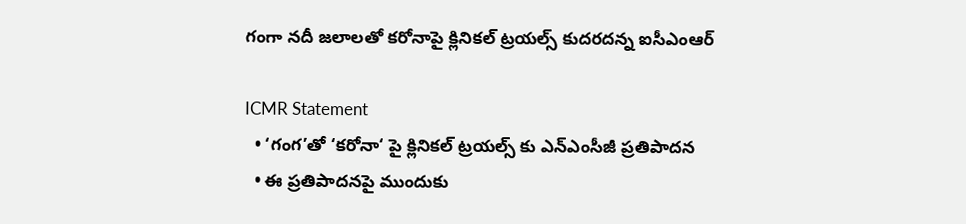గంగా నదీ జలాలతో కరోనాపై క్లినికల్ ట్రయల్స్ కుదరదన్న ఐసీఎంఆర్

ICMR Statement
  • ‘గంగ’తో ‘కరోనా‘ పై క్లినికల్ ట్రయల్స్ కు ఎన్ఎంసీజీ ప్రతిపాదన
  • ఈ ప్రతిపాదనపై ముందుకు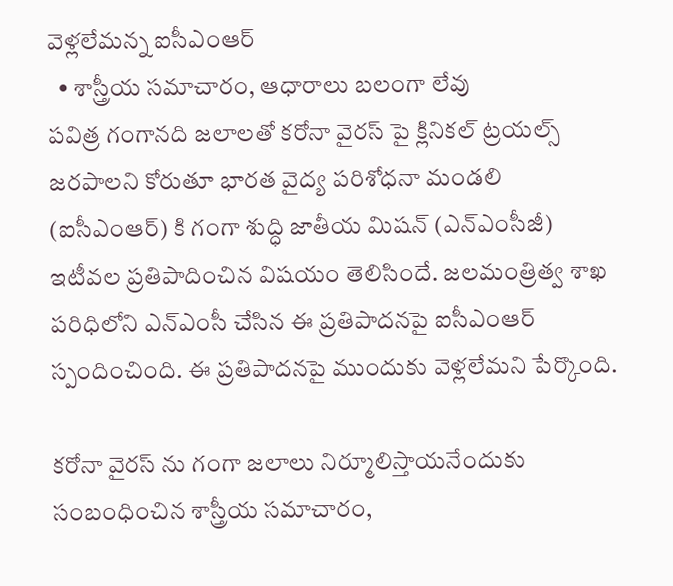వెళ్లలేమన్న ఐసీఎంఆర్
  • శాస్త్రీయ సమాచారం, ఆధారాలు బలంగా లేవు
పవిత్ర గంగానది జలాలతో కరోనా వైరస్ పై క్లినికల్ ట్రయల్స్ జరపాలని కోరుతూ భారత వైద్య పరిశోధనా మండలి (ఐసీఎంఆర్) కి గంగా శుద్ధి జాతీయ మిషన్ (ఎన్ఎంసీజీ) ఇటీవల ప్రతిపాదించిన విషయం తెలిసిందే. జలమంత్రిత్వ శాఖ పరిధిలోని ఎన్ఎంసీ చేసిన ఈ ప్రతిపాదనపై ఐసీఎంఆర్ స్పందించింది. ఈ ప్రతిపాదనపై ముందుకు వెళ్లలేమని పేర్కొంది.

కరోనా వైరస్ ను గంగా జలాలు నిర్మూలిస్తాయనేందుకు సంబంధించిన శాస్త్రీయ సమాచారం,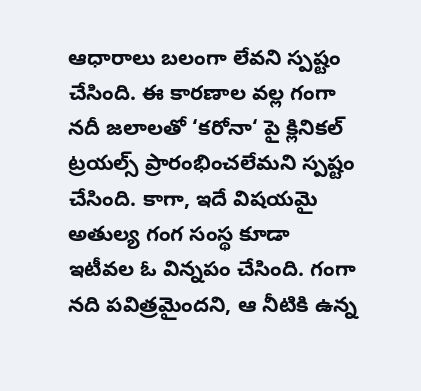ఆధారాలు బలంగా లేవని స్పష్టం చేసింది. ఈ కారణాల వల్ల గంగా నదీ జలాలతో ‘కరోనా‘ పై క్లినికల్ ట్రయల్స్ ప్రారంభించలేమని స్పష్టం చేసింది. కాగా, ఇదే విషయమై అతుల్య గంగ సంస్థ కూడా ఇటీవల ఓ విన్నపం చేసింది. గంగా నది పవిత్రమైందని, ఆ నీటికి ఉన్న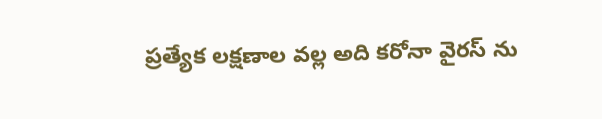ప్రత్యేక లక్షణాల వల్ల అది కరోనా వైరస్ ను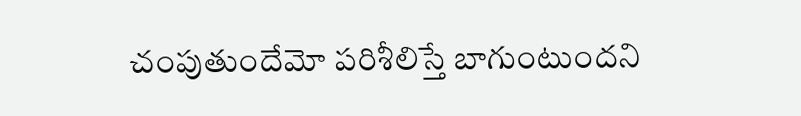చంపుతుందేమో పరిశీలిస్తే బాగుంటుందని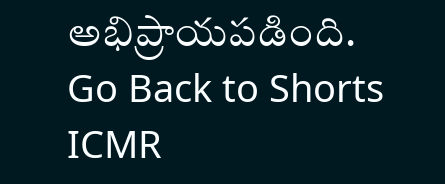అభిప్రాయపడింది.
Go Back to Shorts
ICMR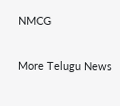NMCG

More Telugu News